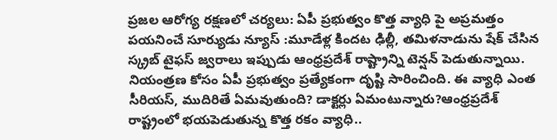ప్రజల ఆరోగ్య రక్షణలో చర్యలు: ఏపీ ప్రభుత్వం కొత్త వ్యాధి పై అప్రమత్తం
పయనించే సూర్యుడు న్యూస్ :మూడేళ్ల కిందట ఢిల్లీ, తమిళనాడును షేక్ చేసిన స్క్రబ్ టైఫస్ జ్వరాలు ఇప్పుడు ఆంధ్రప్రదేశ్ రాష్ట్రాన్ని టెన్షన్ పెడుతున్నాయి. నియంత్రణ కోసం ఏపీ ప్రభుత్వం ప్రత్యేకంగా దృష్టి సారించింది. ఈ వ్యాధి ఎంత సీరియస్, ముదిరితే ఏమవుతుంది? డాక్టర్లు ఏమంటున్నారు?ఆంధ్రప్రదేశ్ రాష్ట్రంలో భయపెడుతున్న కొత్త రకం వ్యాధి..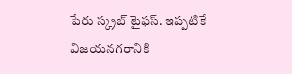పేరు స్క్రబ్ టైఫస్. ఇప్పటికే విజయనగరానికి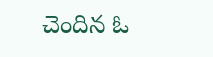చెందిన ఓ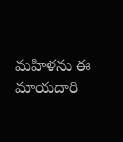మహిళను ఈ మాయదారి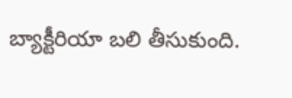బ్యాక్టీరియా బలి తీసుకుంది.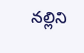నల్లిని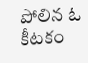పోలిన ఓ కీటకం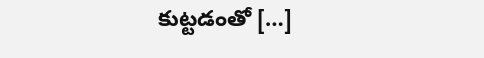కుట్టడంతో […]